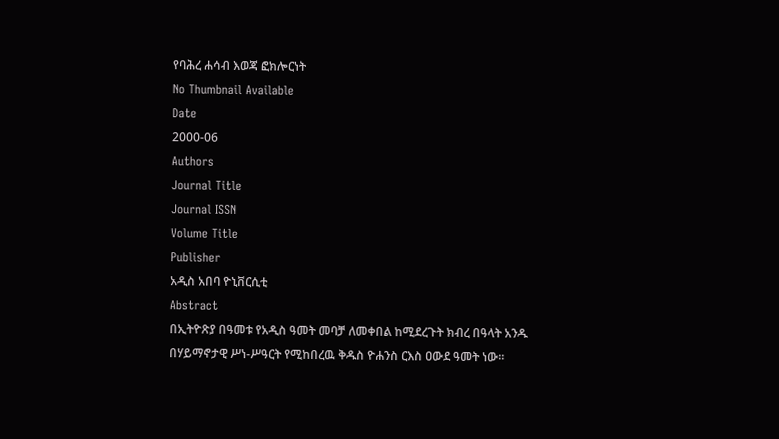የባሕረ ሐሳብ እወጃ ፎክሎርነት
No Thumbnail Available
Date
2000-06
Authors
Journal Title
Journal ISSN
Volume Title
Publisher
አዲስ አበባ ዮኒቨርሲቲ
Abstract
በኢትዮጽያ በዓመቱ የአዲስ ዓመት መባቻ ለመቀበል ከሚደረጉት ክብረ በዓላት አንዱ በሃይማኖታዊ ሥነ-ሥዓርት የሚከበረዉ ቅዱስ ዮሐንስ ርእስ ዐውደ ዓመት ነው፡፡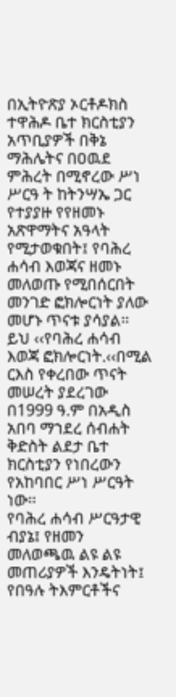በኢትዮጽያ ኦርቶዶክስ ተዋሕዶ ቤተ ክርስቲያን አጥቢያዎች በቅኔ ማሕሌትና በዐዉደ ምሕረት በሚኖረው ሥነ ሥርዓ ት ከትንሣኤ ጋር የተያያዙ የየዘመኑ አጽዋማትና አዓላት የሚታወቁበት፤ የባሕረ ሐሳብ እወጃና ዘመኑ መለወጡ የሚበሰርበት መንገድ ፎክሎርነት ያለው መሆኑ ጥናቱ ያሳያል፡፡ ይህ ‹‹የባሕረ ሐሳብ እወጃ ፎክሎርነት.‹‹በሚል ርእስ የቀረበው ጥናት መሠረት ያደረገው በ1999 ዓ.ም በአዲስ አበባ ማኀደረ ሰብሐት ቅድስት ልደታ ቤተ ክርስቲያን የነበረውን የአከባበር ሥነ ሥርዓት ነው፡፡
የባሕረ ሐሳብ ሥርዓታዊ ብያኔ፤ የዘመን መለወጫዉ ልዩ ልዩ መጠሪያዎች እንዴትነት፤ የበዓሉ ትእምርቶችና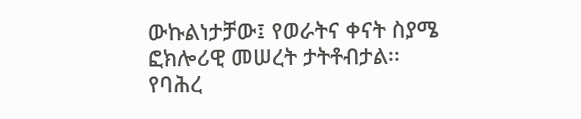ውኩልነታቻው፤ የወራትና ቀናት ስያሜ ፎክሎሪዊ መሠረት ታትቶብታል፡፡
የባሕረ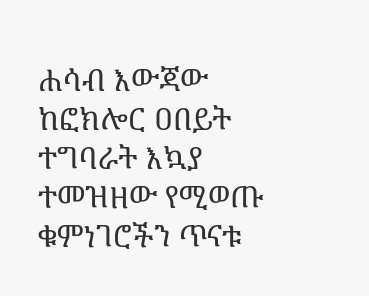ሐሳብ እውጃው ከፎክሎር ዐበይት ተግባራት እኳያ ተመዝዘው የሚወጡ ቁምነገሮችን ጥናቱ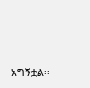አግኝቷል፡፡